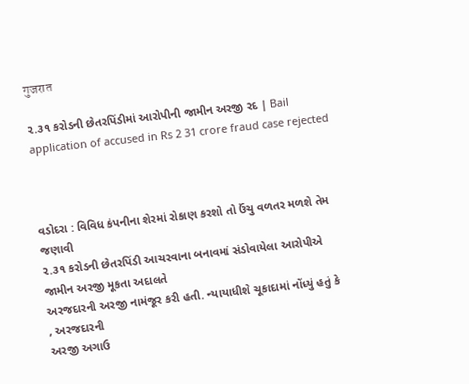गुजरात

૨.૩૧ કરોડની છેતરપિંડીમાં આરોપીની જામીન અરજી રદ | Bail application of accused in Rs 2 31 crore fraud case rejected



વડોદરા : વિવિધ કંપનીના શેરમાં રોકાણ કરશો તો ઉંચુ વળતર મળશે તેમ જણાવી
૨.૩૧ કરોડની છેતરપિંડી આચરવાના બનાવમાં સંડોવાયેલા આરોપીએ જામીન અરજી મૂકતા અદાલતે
અરજદારની અરજી નામંજૂર કરી હતી. ન્યાયાધીશે ચૂકાદામાં નોંધ્યું હતું કે
, અરજદારની
અરજી અગાઉ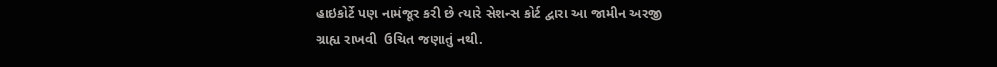હાઇકોર્ટે પણ નામંજૂર કરી છે ત્યારે સેશન્સ કોર્ટ દ્વારા આ જામીન અરજી
ગ્રાહ્ય રાખવી  ઉચિત જણાતું નથી.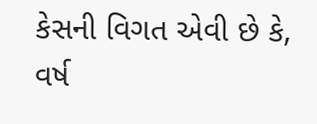કેસની વિગત એવી છે કે, વર્ષ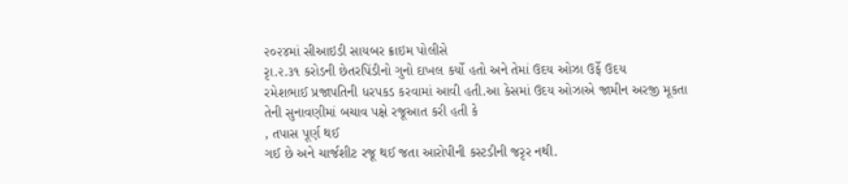૨૦૨૪માં સીઆઇડી સાયબર ક્રાઇમ પોલીસે
રૃા.૨.૩૧ કરોડની છેતરપિંડીનો ગુનો દાખલ કર્યો હતો અને તેમાં ઉદય ઓઝા ઉર્ફે ઉદય
રમેશભાઈ પ્રજાપતિની ધરપકડ કરવામાં આવી હતી.આ કેસમાં ઉદય ઓઝાએ જામીન અરજી મૂકતા
તેની સુનાવણીમાં બચાવ પક્ષે રજૂઆત કરી હતી કે
, તપાસ પૂર્ણ થઈ
ગઈ છે અને ચાર્જશીટ રજૂ થઈ જતા આરોપીની કસ્ટડીની જરૃર નથી.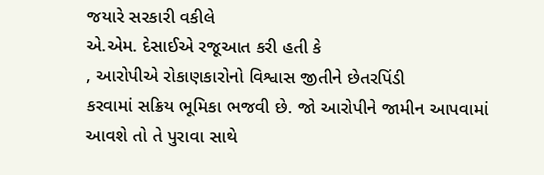જયારે સરકારી વકીલે
એ.એમ. દેસાઈએ રજૂઆત કરી હતી કે
, આરોપીએ રોકાણકારોનો વિશ્વાસ જીતીને છેતરપિંડી
કરવામાં સક્રિય ભૂમિકા ભજવી છે. જો આરોપીને જામીન આપવામાં આવશે તો તે પુરાવા સાથે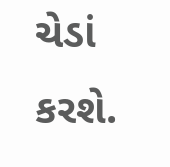ચેડાં કરશે.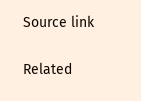Source link

Related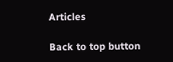Articles

Back to top button